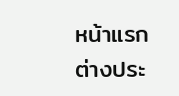หน้าแรก ต่างประ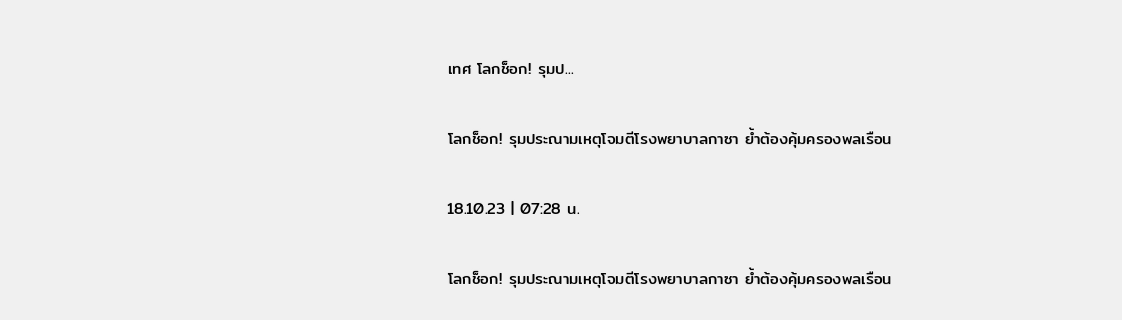เทศ โลกช็อก! รุมป...

โลกช็อก! รุมประณามเหตุโจมตีโรงพยาบาลกาซา ย้ำต้องคุ้มครองพลเรือน

18.10.23 | 07:28 น.

โลกช็อก! รุมประณามเหตุโจมตีโรงพยาบาลกาซา ย้ำต้องคุ้มครองพลเรือน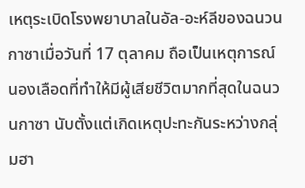เหตุระเบิดโรงพยาบาลในอัล-อะห์ลีของฉนวนกาซาเมื่อวันที่ 17 ตุลาคม ถือเป็นเหตุการณ์นองเลือดที่ทำให้มีผู้เสียชีวิตมากที่สุดในฉนวนกาซา นับตั้งแต่เกิดเหตุปะทะกันระหว่างกลุ่มฮา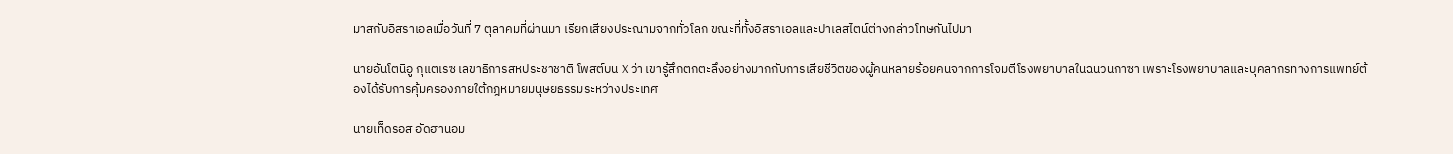มาสกับอิสราเอลเมื่อวันที่ 7 ตุลาคมที่ผ่านมา เรียกเสียงประณามจากทั่วโลก ขณะที่ทั้งอิสราเอลและปาเลสไตน์ต่างกล่าวโทษกันไปมา

นายอันโตนิอู กุแตเรซ เลขาธิการสหประชาชาติ โพสต์บน X ว่า เขารู้สึกตกตะลึงอย่างมากกับการเสียชีวิตของผู้คนหลายร้อยคนจากการโจมตีโรงพยาบาลในฉนวนกาซา เพราะโรงพยาบาลและบุคลากรทางการแพทย์ต้องได้รับการคุ้มครองภายใต้กฎหมายมนุษยธรรมระหว่างประเทศ

นายเท็ดรอส อัดฮานอม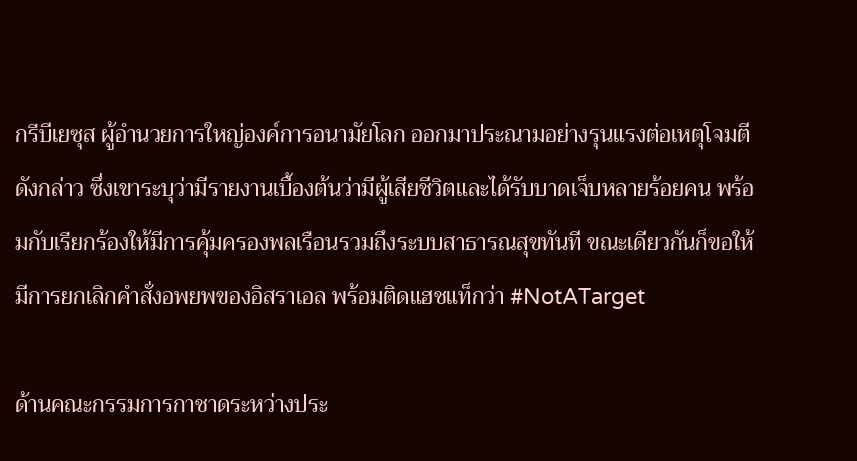กรีบีเยซุส ผู้อำนวยการใหญ่องค์การอนามัยโลก ออกมาประณามอย่างรุนแรงต่อเหตุโจมตีดังกล่าว ซึ่งเขาระบุว่ามีรายงานเบื้องต้นว่ามีผู้เสียชีวิตและได้รับบาดเจ็บหลายร้อยคน พร้อมกับเรียกร้องให้มีการคุ้มครองพลเรือนรวมถึงระบบสาธารณสุขทันที ขณะเดียวกันก็ขอให้มีการยกเลิกคำสั่งอพยพของอิสราเอล พร้อมติดแฮชแท็กว่า #NotATarget

ด้านคณะกรรมการกาชาดระหว่างประ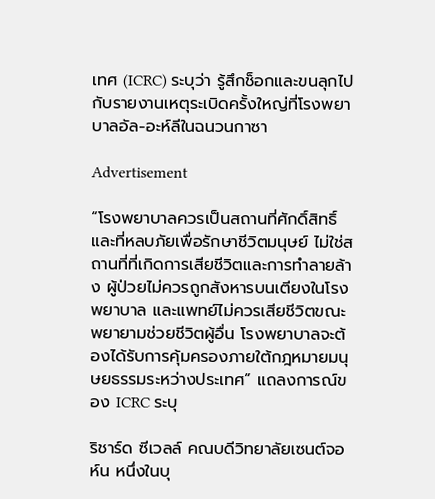เทศ (ICRC) ระบุว่า รู้สึกช็อกและขนลุกไปกับรายงานเหตุระเบิดครั้งใหญ่ที่โรงพยาบาลอัล-อะห์ลีในฉนวนกาซา

Advertisement

“โรงพยาบาลควรเป็นสถานที่ศักดิ์สิทธิ์และที่หลบภัยเพื่อรักษาชีวิตมนุษย์ ไม่ใช่สถานที่ที่เกิดการเสียชีวิตและการทำลายล้าง ผู้ป่วยไม่ควรถูกสังหารบนเตียงในโรงพยาบาล และแพทย์ไม่ควรเสียชีวิตขณะพยายามช่วยชีวิตผู้อื่น โรงพยาบาลจะต้องได้รับการคุ้มครองภายใต้กฎหมายมนุษยธรรมระหว่างประเทศ” แถลงการณ์ของ ICRC ระบุ

ริชาร์ด ซีเวลล์ คณบดีวิทยาลัยเซนต์จอห์น หนึ่งในบุ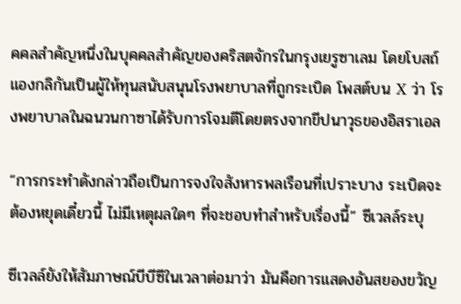คคลสำคัญหนึ่งในบุคคลสำคัญของคริสตจักรในกรุงเยรูซาเลม โดยโบสถ์แองกลิกันเป็นผู้ให้ทุนสนับสนุนโรงพยาบาลที่ถูกระเบิด โพสต์บน X ว่า โรงพยาบาลในฉนวนกาซาได้รับการโจมตีโดยตรงจากขีปนาวุธของอิสราเอล

“การกระทำดังกล่าวถือเป็นการจงใจสังหารพลเรือนที่เปราะบาง ระเบิดจะต้องหยุดเดี๋ยวนี้ ไม่มีเหตุผลใดๆ ที่จะชอบทำสำหรับเรื่องนี้” ซีเวลล์ระบุ

ซีเวลล์ยังให้สัมภาษณ์บีบีซีในเวลาต่อมาว่า มันคือการแสดงอันสยองขวัญ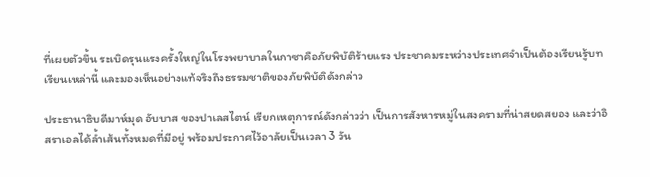ที่เผยตัวขึ้น ระเบิดรุนแรงครั้งใหญ่ในโรงพยาบาลในกาซาคือภัยพิบัติร้ายแรง ประชาคมระหว่างประเทศจำเป็นต้องเรียนรู้บทเรียนเหล่านี้ และมองเห็นอย่างแท้จริงถึงธรรมชาติของภัยพิบัติดังกล่าว

ประธานาธิบดีมาห์มุด อับบาส ของปาเลสไตน์ เรียกเหตุการณ์ดังกล่าวว่า เป็นการสังหารหมู่ในสงครามที่น่าสยดสยอง และว่าอิสราเอลได้ล้ำเส้นทั้งหมดที่มีอยู่ พร้อมประกาศไว้อาลัยเป็นเวลา 3 วัน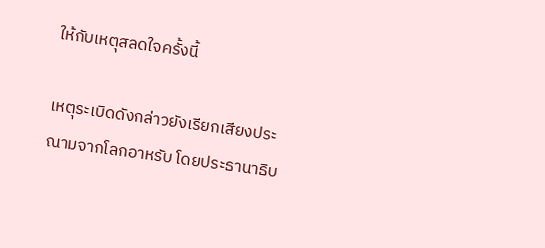ให้กับเหตุสลดใจครั้งนี้

เหตุระเบิดดังกล่าวยังเรียกเสียงประณามจากโลกอาหรับ โดยประธานาธิบ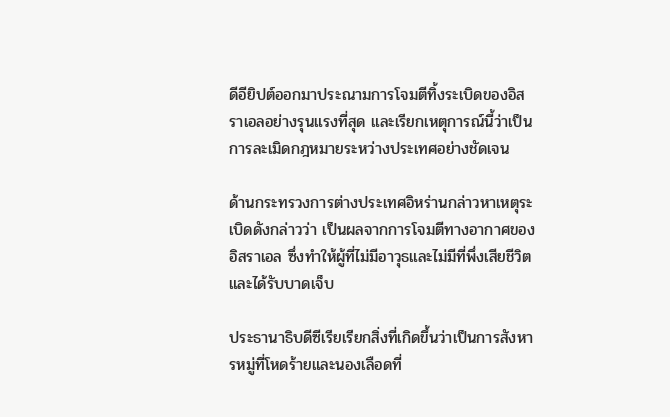ดีอียิปต์ออกมาประณามการโจมตีทิ้งระเบิดของอิสราเอลอย่างรุนแรงที่สุด และเรียกเหตุการณ์นี้ว่าเป็นการละเมิดกฎหมายระหว่างประเทศอย่างชัดเจน

ด้านกระทรวงการต่างประเทศอิหร่านกล่าวหาเหตุระเบิดดังกล่าวว่า เป็นผลจากการโจมตีทางอากาศของอิสราเอล ซึ่งทำให้ผู้ที่ไม่มีอาวุธและไม่มีที่พึ่งเสียชีวิตและได้รับบาดเจ็บ

ประธานาธิบดีซีเรียเรียกสิ่งที่เกิดขึ้นว่าเป็นการสังหารหมู่ที่โหดร้ายและนองเลือดที่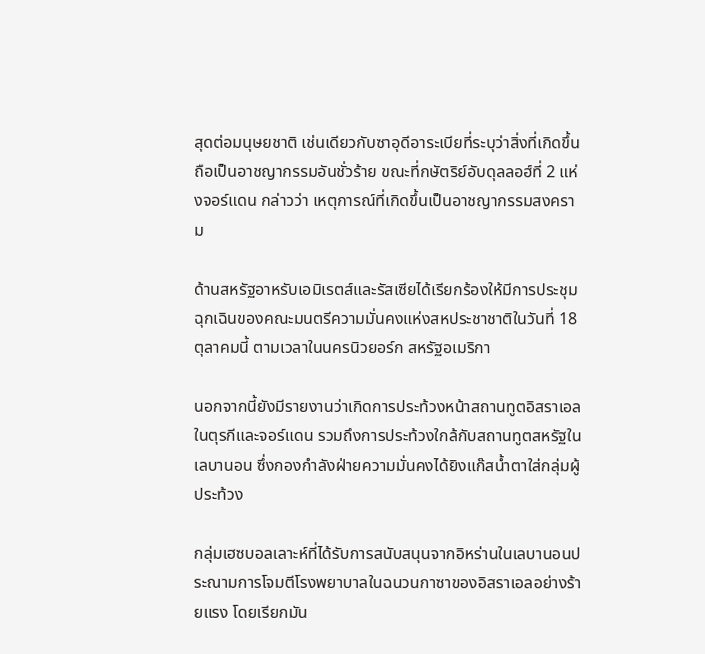สุดต่อมนุษยชาติ เช่นเดียวกับซาอุดีอาระเบียที่ระบุว่าสิ่งที่เกิดขึ้นถือเป็นอาชญากรรมอันชั่วร้าย ขณะที่กษัตริย์อับดุลลอฮ์ที่ 2 แห่งจอร์แดน กล่าวว่า เหตุการณ์ที่เกิดขึ้นเป็นอาชญากรรมสงคราม

ด้านสหรัฐอาหรับเอมิเรตส์และรัสเซียได้เรียกร้องให้มีการประชุมฉุกเฉินของคณะมนตรีความมั่นคงแห่งสหประชาชาติในวันที่ 18 ตุลาคมนี้ ตามเวลาในนครนิวยอร์ก สหรัฐอเมริกา

นอกจากนี้ยังมีรายงานว่าเกิดการประท้วงหน้าสถานทูตอิสราเอลในตุรกีและจอร์แดน รวมถึงการประท้วงใกล้กับสถานทูตสหรัฐในเลบานอน ซึ่งกองกำลังฝ่ายความมั่นคงได้ยิงแก๊สน้ำตาใส่กลุ่มผู้ประท้วง

กลุ่มเฮซบอลเลาะห์ที่ได้รับการสนับสนุนจากอิหร่านในเลบานอนประณามการโจมตีโรงพยาบาลในฉนวนกาซาของอิสราเอลอย่างร้ายแรง โดยเรียกมัน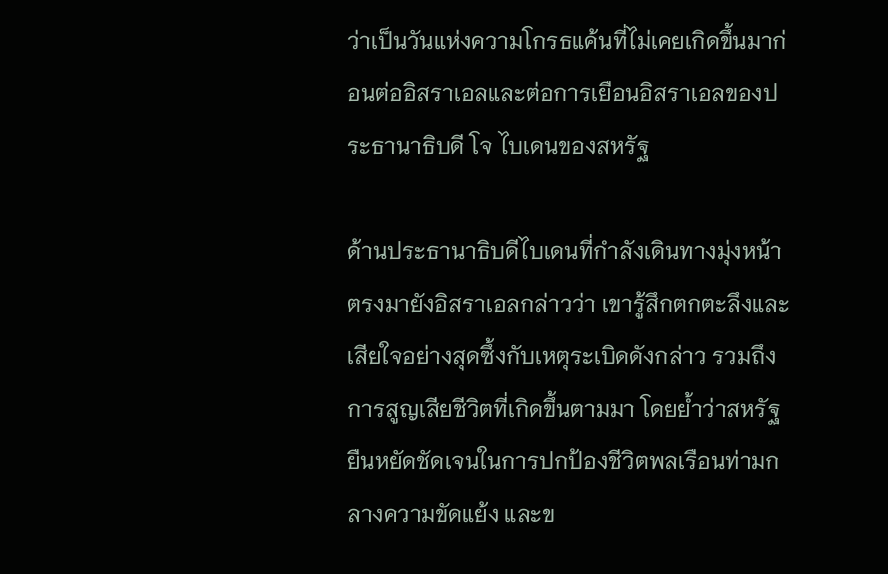ว่าเป็นวันแห่งความโกรธแค้นที่ไม่เคยเกิดขึ้นมาก่อนต่ออิสราเอลและต่อการเยือนอิสราเอลของประธานาธิบดี โจ ไบเดนของสหรัฐ

ด้านประธานาธิบดีไบเดนที่กำลังเดินทางมุ่งหน้าตรงมายังอิสราเอลกล่าวว่า เขารู้สึกตกตะลึงและเสียใจอย่างสุดซึ้งกับเหตุระเบิดดังกล่าว รวมถึงการสูญเสียชีวิตที่เกิดขึ้นตามมา โดยย้ำว่าสหรัฐยืนหยัดชัดเจนในการปกป้องชีวิตพลเรือนท่ามกลางความขัดแย้ง และข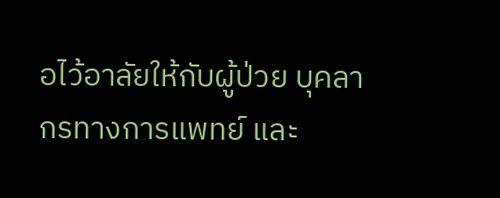อไว้อาลัยให้กับผู้ป่วย บุคลากรทางการแพทย์ และ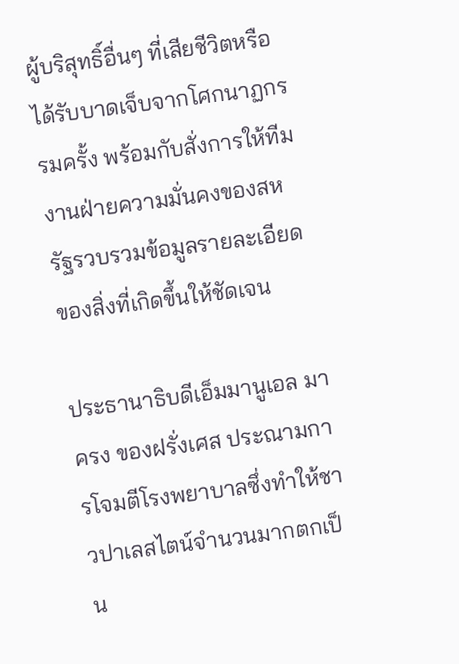ผู้บริสุทธิ์อื่นๆ ที่เสียชีวิตหรือได้รับบาดเจ็บจากโศกนาฏกรรมครั้ง พร้อมกับสั่งการให้ทีมงานฝ่ายความมั่นคงของสหรัฐรวบรวมข้อมูลรายละเอียดของสิ่งที่เกิดขึ้นให้ชัดเจน

ประธานาธิบดีเอ็มมานูเอล มาครง ของฝรั่งเศส ประณามการโจมตีโรงพยาบาลซึ่งทำให้ชาวปาเลสไตน์จำนวนมากตกเป็น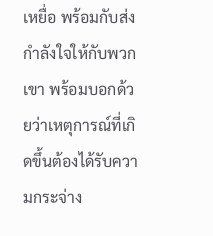เหยื่อ พร้อมกับส่งกำลังใจให้กับพวกเขา พร้อมบอกด้วยว่าเหตุการณ์ที่เกิดขึ้นต้องได้รับความกระจ่าง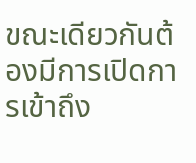ขณะเดียวกันต้องมีการเปิดการเข้าถึง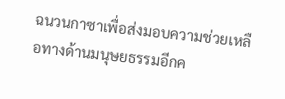ฉนวนกาซาเพื่อส่งมอบความช่วยเหลือทางด้านมนุษยธรรมอีกค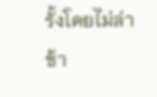รั้งโดยไม่ล่าช้า